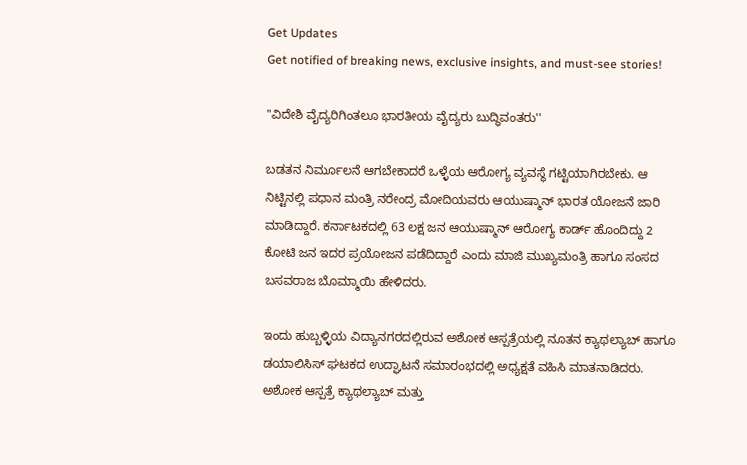Get Updates
Get notified of breaking news, exclusive insights, and must-see stories!

"ವಿದೇಶಿ ವೈದ್ಯರಿಗಿಂತಲೂ ಭಾರತೀಯ ವೈದ್ಯರು ಬುದ್ಧಿವಂತರು''

ಬಡತನ ನಿರ್ಮೂಲನೆ ಆಗಬೇಕಾದರೆ ಒಳ್ಳೆಯ ಆರೋಗ್ಯ ವ್ಯವಸ್ಥೆ ಗಟ್ಟಿಯಾಗಿರಬೇಕು. ಆ ನಿಟ್ಟಿನಲ್ಲಿ ಪಧಾನ ಮಂತ್ರಿ ನರೇಂದ್ರ ಮೋದಿಯವರು ಆಯುಷ್ಮಾನ್ ಭಾರತ ಯೋಜನೆ ಜಾರಿ ಮಾಡಿದ್ದಾರೆ. ಕರ್ನಾಟಕದಲ್ಲಿ 63 ಲಕ್ಷ ಜನ ಆಯುಷ್ಮಾನ್ ಆರೋಗ್ಯ ಕಾರ್ಡ್ ಹೊಂದಿದ್ದು 2 ಕೋಟಿ ಜನ ಇದರ ಪ್ರಯೋಜನ ಪಡೆದಿದ್ದಾರೆ ಎಂದು ಮಾಜಿ ಮುಖ್ಯಮಂತ್ರಿ ಹಾಗೂ ಸಂಸದ ಬಸವರಾಜ ಬೊಮ್ಮಾಯಿ ಹೇಳಿದರು.

ಇಂದು ಹುಬ್ಬಳ್ಳಿಯ ವಿದ್ಯಾನಗರದಲ್ಲಿರುವ ಅಶೋಕ ಆಸ್ಪತ್ರೆಯಲ್ಲಿ ನೂತನ ಕ್ಯಾಥಲ್ಯಾಬ್ ಹಾಗೂ ಡಯಾಲಿಸಿಸ್ ಘಟಕದ ಉದ್ಘಾಟನೆ ಸಮಾರಂಭದಲ್ಲಿ ಅಧ್ಯಕ್ಷತೆ ವಹಿಸಿ ಮಾತನಾಡಿದರು. ಅಶೋಕ ಆಸ್ಪತ್ರೆ ಕ್ಯಾಥಲ್ಯಾಬ್ ಮತ್ತು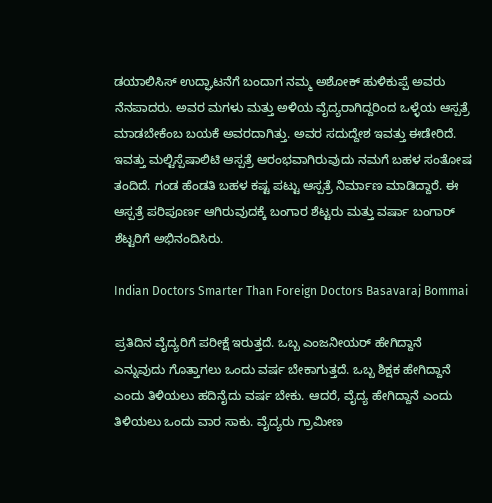ಡಯಾಲಿಸಿಸ್ ಉದ್ಘಾಟನೆಗೆ ಬಂದಾಗ ನಮ್ಮ ಅಶೋಕ್ ಹುಳಿಕುಪ್ಪೆ ಅವರು ನೆನಪಾದರು. ಅವರ ಮಗಳು ಮತ್ತು ಅಳಿಯ ವೈದ್ಯರಾಗಿದ್ದರಿಂದ ಒಳ್ಳೆಯ ಆಸ್ಪತ್ರೆ ಮಾಡಬೇಕೆಂಬ ಬಯಕೆ ಅವರದಾಗಿತ್ತು. ಅವರ ಸದುದ್ದೇಶ ಇವತ್ತು ಈಡೇರಿದೆ. ಇವತ್ತು ಮಲ್ಟಿಸ್ಪೆಷಾಲಿಟಿ ಆಸ್ಪತ್ರೆ ಆರಂಭವಾಗಿರುವುದು ನಮಗೆ ಬಹಳ ಸಂತೋಷ ತಂದಿದೆ. ಗಂಡ ಹೆಂಡತಿ ಬಹಳ ಕಷ್ಟ ಪಟ್ಟು ಆಸ್ಪತ್ರೆ ನಿರ್ಮಾಣ ಮಾಡಿದ್ದಾರೆ. ಈ ಆಸ್ಪತ್ರೆ ಪರಿಪೂರ್ಣ ಆಗಿರುವುದಕ್ಕೆ ಬಂಗಾರ ಶೆಟ್ಟರು ಮತ್ತು ವರ್ಷಾ ಬಂಗಾ‌ರ್ ಶೆಟ್ಟರಿಗೆ ಅಭಿನಂದಿಸಿರು.

Indian Doctors Smarter Than Foreign Doctors Basavaraj Bommai

ಪ್ರತಿದಿನ ವೈದ್ಯರಿಗೆ ಪರೀಕ್ಷೆ ಇರುತ್ತದೆ. ಒಬ್ಬ ಎಂಜನೀಯರ್ ಹೇಗಿದ್ದಾನೆ ಎನ್ನುವುದು ಗೊತ್ತಾಗಲು ಒಂದು ವರ್ಷ ಬೇಕಾಗುತ್ತದೆ. ಒಬ್ಬ ಶಿಕ್ಷಕ ಹೇಗಿದ್ದಾನೆ ಎಂದು ತಿಳಿಯಲು ಹದಿನೈದು ವರ್ಷ ಬೇಕು. ಆದರೆ, ವೈದ್ಯ ಹೇಗಿದ್ದಾನೆ ಎಂದು ತಿಳಿಯಲು ಒಂದು ವಾರ ಸಾಕು. ವೈದ್ಯರು ಗ್ರಾಮೀಣ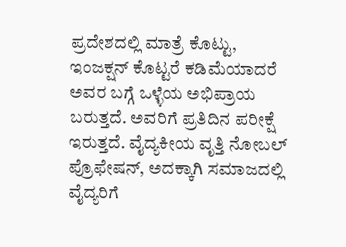ಪ್ರದೇಶದಲ್ಲಿ ಮಾತ್ರೆ ಕೊಟ್ಟು, ಇಂಜಕ್ಷನ್ ಕೊಟ್ಟರೆ ಕಡಿಮೆಯಾದರೆ ಅವರ ಬಗ್ಗೆ ಒಳ್ಳೆಯ ಅಭಿಪ್ರಾಯ ಬರುತ್ತದೆ. ಅವರಿಗೆ ಪ್ರತಿದಿನ ಪರೀಕ್ಷೆ ಇರುತ್ತದೆ. ವೈದ್ಯಕೀಯ ವೃತ್ತಿ ನೋಬಲ್ ಪ್ರೊಫೇಷನ್, ಅದಕ್ಕಾಗಿ ಸಮಾಜದಲ್ಲಿ ವೈದ್ಯರಿಗೆ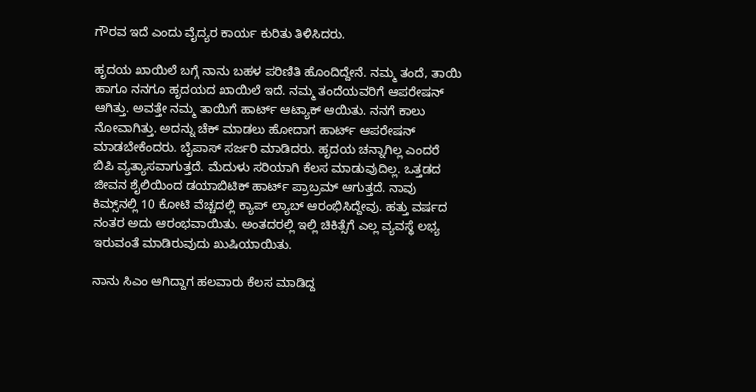ಗೌರವ ಇದೆ ಎಂದು ವೈದ್ಯರ ಕಾರ್ಯ ಕುರಿತು ತಿಳಿಸಿದರು.

ಹೃದಯ ಖಾಯಿಲೆ ಬಗ್ಗೆ ನಾನು ಬಹಳ ಪರಿಣಿತಿ ಹೊಂದಿದ್ದೇನೆ. ನಮ್ಮ ತಂದೆ, ತಾಯಿ ಹಾಗೂ ನನಗೂ ಹೃದಯದ ಖಾಯಿಲೆ ಇದೆ. ನಮ್ಮ ತಂದೆಯವರಿಗೆ ಆಪರೇಷನ್ ಆಗಿತ್ತು. ಅವತ್ತೇ ನಮ್ಮ ತಾಯಿಗೆ ಹಾರ್ಟ್ ಆಟ್ಯಾಕ್ ಆಯಿತು. ನನಗೆ ಕಾಲು ನೋವಾಗಿತ್ತು. ಅದನ್ನು ಚೆಕ್ ಮಾಡಲು ಹೋದಾಗ ಹಾರ್ಟ್ ಆಪರೇಷನ್ ಮಾಡಬೇಕೆಂದರು. ಬೈಪಾಸ್ ಸರ್ಜರಿ ಮಾಡಿದರು. ಹೃದಯ ಚನ್ನಾಗಿಲ್ಲ ಎಂದರೆ ಬಿಪಿ ವ್ಯತ್ಯಾಸವಾಗುತ್ತದೆ. ಮೆದುಳು ಸರಿಯಾಗಿ ಕೆಲಸ ಮಾಡುವುದಿಲ್ಲ. ಒತ್ತಡದ ಜೀವನ ಶೈಲಿಯಿಂದ ಡಯಾಬಿಟಿಕ್ ಹಾರ್ಟ್ ಪ್ರಾಬ್ರಮ್ ಆಗುತ್ತದೆ. ನಾವು ಕಿಮ್ಸ್‌ನಲ್ಲಿ 10 ಕೋಟಿ ವೆಚ್ಚದಲ್ಲಿ ಕ್ಯಾಪ್ ಲ್ಯಾಬ್ ಆರಂಭಿಸಿದ್ದೇವು. ಹತ್ತು ವರ್ಷದ ನಂತರ ಅದು ಆರಂಭವಾಯಿತು. ಅಂತದರಲ್ಲಿ ಇಲ್ಲಿ ಚಿಕಿತ್ಸೆಗೆ ಎಲ್ಲ ವ್ಯವಸ್ಥೆ ಲಭ್ಯ ಇರುವಂತೆ ಮಾಡಿರುವುದು ಖುಷಿಯಾಯಿತು.

ನಾನು ಸಿಎಂ ಆಗಿದ್ದಾಗ ಹಲವಾರು ಕೆಲಸ ಮಾಡಿದ್ದ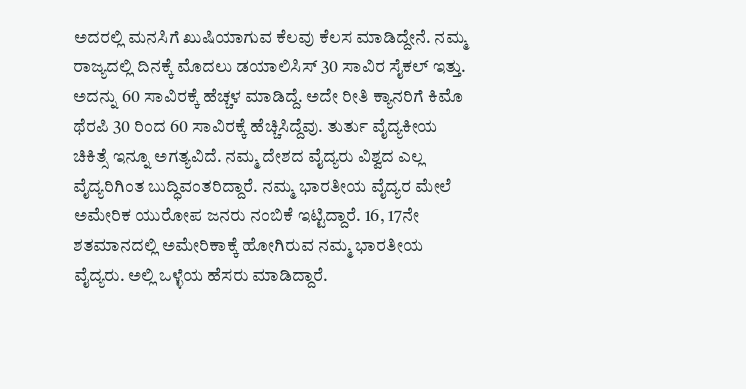ಅದರಲ್ಲಿ ಮನಸಿಗೆ ಖುಷಿಯಾಗುವ ಕೆಲವು ಕೆಲಸ ಮಾಡಿದ್ದೇನೆ. ನಮ್ಮ ರಾಜ್ಯದಲ್ಲಿ ದಿನಕ್ಕೆ ಮೊದಲು ಡಯಾಲಿಸಿಸ್ 30 ಸಾವಿರ ಸೈಕಲ್ ಇತ್ತು. ಅದನ್ನು 60 ಸಾವಿರಕ್ಕೆ ಹೆಚ್ಚಳ ಮಾಡಿದ್ದೆ. ಅದೇ ರೀತಿ ಕ್ಯಾನರಿಗೆ ಕಿಮೊ ಥೆರಪಿ 30 ರಿಂದ 60 ಸಾವಿರಕ್ಕೆ ಹೆಚ್ಚಿಸಿದ್ದೆವು. ತುರ್ತು ವೈದ್ಯಕೀಯ ಚಿಕಿತ್ಸೆ ಇನ್ನೂ ಅಗತ್ಯವಿದೆ. ನಮ್ಮ ದೇಶದ ವೈದ್ಯರು ವಿಶ್ವದ ಎಲ್ಲ ವೈದ್ಯರಿಗಿಂತ ಬುದ್ಧಿವಂತರಿದ್ದಾರೆ. ನಮ್ಮ ಭಾರತೀಯ ವೈದ್ಯರ ಮೇಲೆ ಅಮೇರಿಕ ಯುರೋಪ ಜನರು ನಂಬಿಕೆ ಇಟ್ಟಿದ್ದಾರೆ. 16, 17ನೇ ಶತಮಾನದಲ್ಲಿ ಅಮೇರಿಕಾಕ್ಕೆ ಹೋಗಿರುವ ನಮ್ಮ ಭಾರತೀಯ ವೈದ್ಯರು. ಅಲ್ಲಿ ಒಳ್ಳೆಯ ಹೆಸರು ಮಾಡಿದ್ದಾರೆ.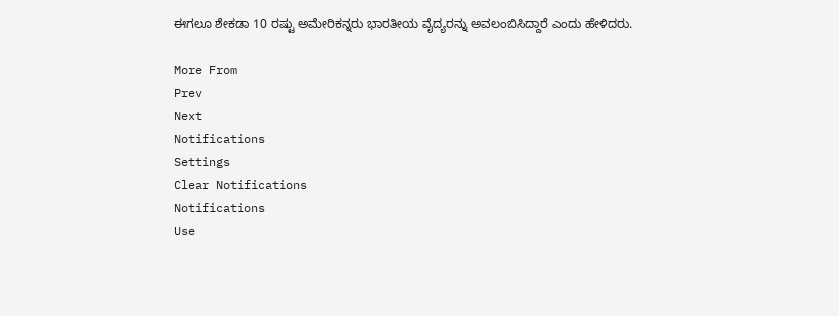ಈಗಲೂ ಶೇಕಡಾ 10 ರಷ್ಟು ಅಮೇರಿಕನ್ನರು ಭಾರತೀಯ ವೈದ್ಯರನ್ನು ಅವಲಂಬಿಸಿದ್ದಾರೆ ಎಂದು ಹೇಳಿದರು.

More From
Prev
Next
Notifications
Settings
Clear Notifications
Notifications
Use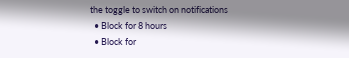the toggle to switch on notifications
  • Block for 8 hours
  • Block for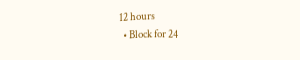12 hours
  • Block for 24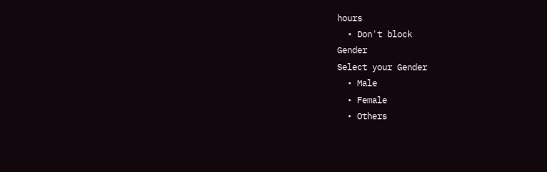hours
  • Don't block
Gender
Select your Gender
  • Male
  • Female
  • Others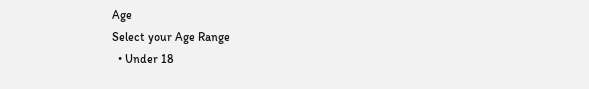Age
Select your Age Range
  • Under 18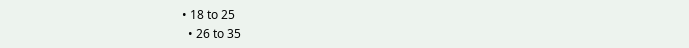• 18 to 25
  • 26 to 35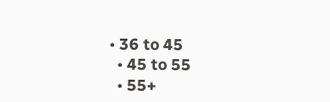• 36 to 45
  • 45 to 55
  • 55+